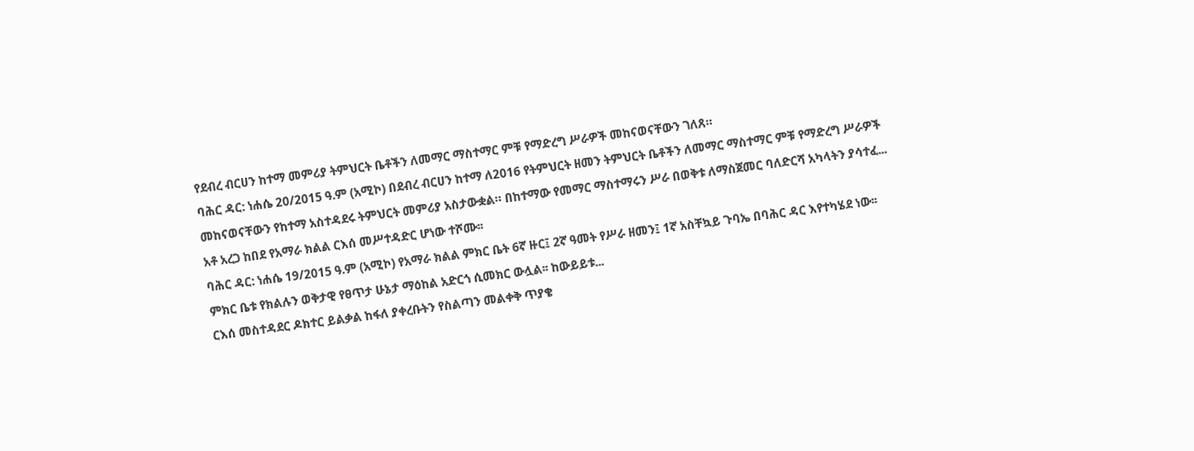የደብረ ብርሀን ከተማ መምሪያ ትምህርት ቤቶችን ለመማር ማስተማር ምቹ የማድረግ ሥራዎች መከናወናቸውን ገለጸ።
ባሕር ዳር: ነሐሴ 20/2015 ዓ.ም (አሚኮ) በደብረ ብርሀን ከተማ ለ2016 የትምህርት ዘመን ትምህርት ቤቶችን ለመማር ማስተማር ምቹ የማድረግ ሥራዎች መከናወናቸውን የከተማ አስተዳደሩ ትምህርት መምሪያ አስታውቋል። በከተማው የመማር ማስተማሩን ሥራ በወቅቱ ለማስጀመር ባለድርሻ አካላትን ያሳተፈ...
አቶ አረጋ ከበደ የአማራ ክልል ርእሰ መሥተዳድር ሆነው ተሾሙ፡፡
ባሕር ዳር: ነሐሴ 19/2015 ዓ.ም (አሚኮ) የአማራ ክልል ምክር ቤት 6ኛ ዙር፤ 2ኛ ዓመት የሥራ ዘመን፤ 1ኛ አስቸኳይ ጉባኤ በባሕር ዳር እየተካሄደ ነው፡፡
ምክር ቤቱ የክልሉን ወቅታዊ የፀጥታ ሁኔታ ማዕከል አድርጎ ሲመክር ውሏል፡፡ ከውይይቱ...
ርእሰ መስተዳደር ዶክተር ይልቃል ከፋለ ያቀረቡትን የስልጣን መልቀቅ ጥያቄ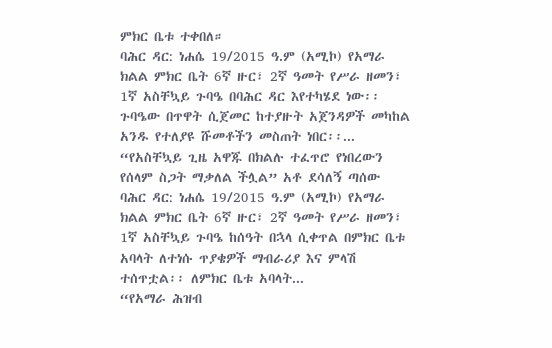ምክር ቤቱ ተቀበለ።
ባሕር ዳር: ነሐሴ 19/2015 ዓ.ም (አሚኮ) የአማራ ክልል ምክር ቤት 6ኛ ዙር፣ 2ኛ ዓመት የሥራ ዘመን፣ 1ኛ አስቸኳይ ጉባዔ በባሕር ዳር እየተካሄደ ነው፡፡ ጉባዔው በጥዋት ሲጀመር ከተያዙት አጀንዳዎች መካከል አንዱ የተለያዩ ሹመቶችን መስጠት ነበር፡፡...
“የአስቸኳይ ጊዜ አዋጁ በክልሉ ተፈጥሮ የነበረውን የሰላም ስጋት ማቃለል ችሏል” አቶ ደሳለኝ ጣሰው
ባሕር ዳር: ነሐሴ 19/2015 ዓ.ም (አሚኮ) የአማራ ክልል ምክር ቤት 6ኛ ዙር፣ 2ኛ ዓመት የሥራ ዘመን፣ 1ኛ አስቸኳይ ጉባዔ ከሰዓት በኋላ ሲቀጥል በምክር ቤቱ አባላት ለተነሱ ጥያቄዎች ማብራሪያ እና ምላሽ ተሰጥቷል፡፡ ለምክር ቤቱ አባላት...
“የአማራ ሕዝብ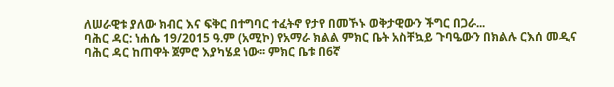ለሠራዊቱ ያለው ክብር እና ፍቅር በተግባር ተፈትኖ የታየ በመኾኑ ወቅታዊውን ችግር በጋራ...
ባሕር ዳር: ነሐሴ 19/2015 ዓ.ም (አሚኮ) የአማራ ክልል ምክር ቤት አስቸኳይ ጉባዔውን በክልሉ ርእሰ መዲና ባሕር ዳር ከጠዋት ጀምሮ እያካሄደ ነው፡፡ ምክር ቤቱ በ6ኛ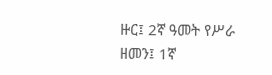ዙር፤ 2ኛ ዓመት የሥራ ዘመን፤ 1ኛ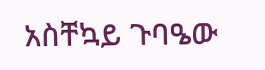አስቸኳይ ጉባዔው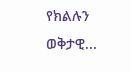የክልሉን ወቅታዊ...